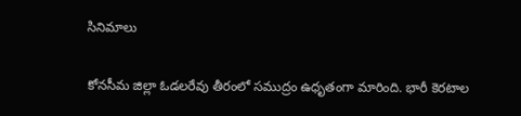సినిమాలు

కోనసీమ జిల్లా ఓడలరేవు తీరంలో సముద్రం ఉధృతంగా మారింది. భారీ కెరటాల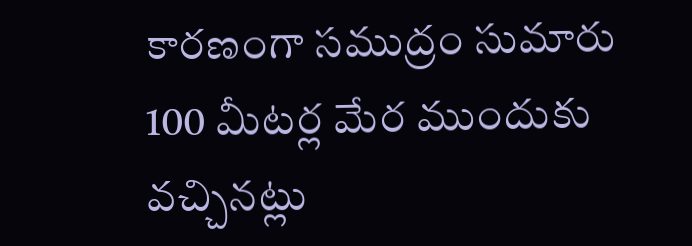కారణంగా సముద్రం సుమారు 100 మీటర్ల మేర ముందుకు వచ్చినట్లు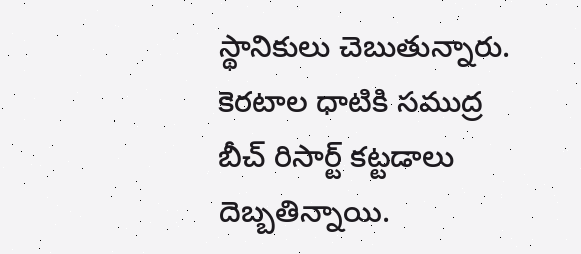స్థానికులు చెబుతున్నారు. కెరటాల ధాటికి సముద్ర బీచ్ రిసార్ట్ కట్టడాలు దెబ్బతిన్నాయి.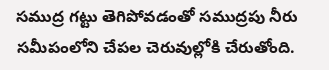సముద్ర గట్టు తెగిపోవడంతో సముద్రపు నీరు సమీపంలోని చేపల చెరువుల్లోకి చేరుతోంది.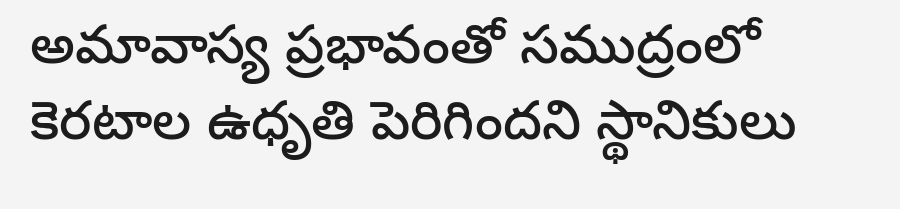అమావాస్య ప్రభావంతో సముద్రంలో కెరటాల ఉధృతి పెరిగిందని స్థానికులు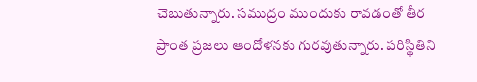చెబుతున్నారు. సముద్రం ముందుకు రావడంతో తీర ప్రాంత ప్రజలు ఆందోళనకు గురవుతున్నారు. పరిస్థితిని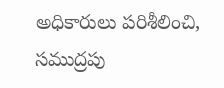అధికారులు పరిశీలించి, సముద్రపు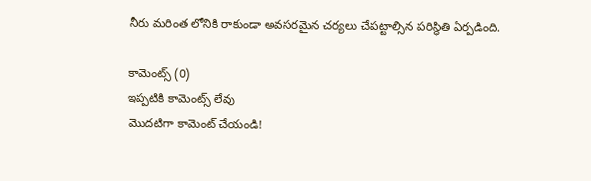నీరు మరింత లోనికి రాకుండా అవసరమైన చర్యలు చేపట్టాల్సిన పరిస్థితి ఏర్పడింది.

కామెంట్స్ (0)
ఇప్పటికి కామెంట్స్ లేవు
మొదటిగా కామెంట్ చేయండి!